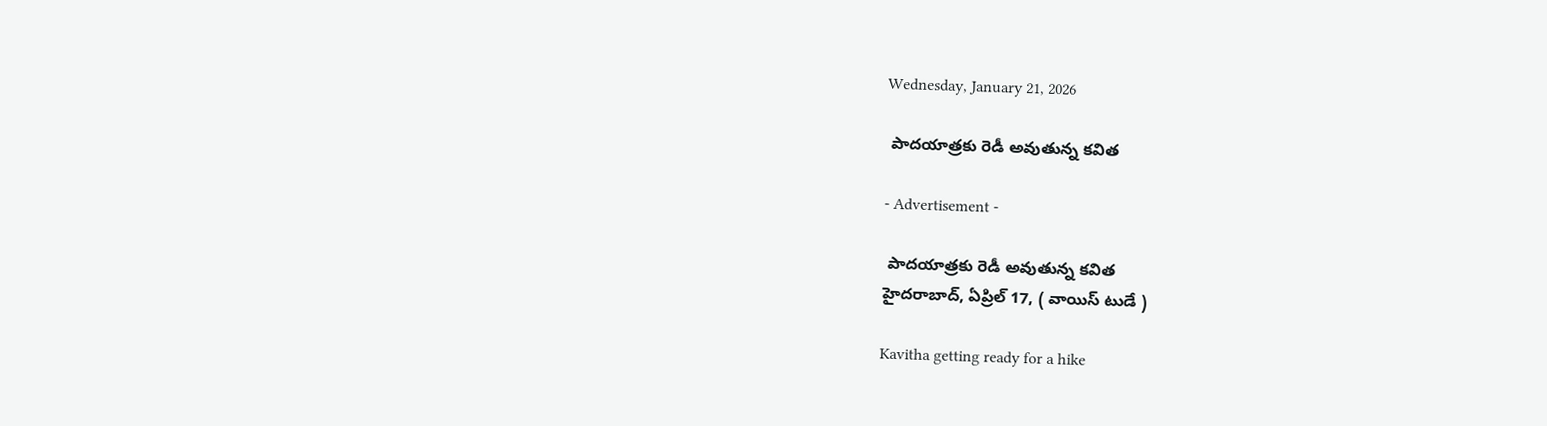Wednesday, January 21, 2026

 పాదయాత్రకు రెడీ అవుతున్న కవిత

- Advertisement -

 పాదయాత్రకు రెడీ అవుతున్న కవిత
హైదరాబాద్, ఏప్రిల్ 17, ( వాయిస్ టుడే )

Kavitha getting ready for a hike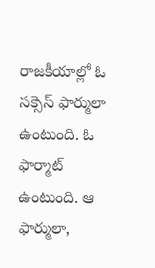రాజకీయాల్లో ఓ సక్సెస్ ఫార్ములా ఉంటుంది. ఓ ఫార్మాట్ ఉంటుంది. ఆ ఫార్ములా,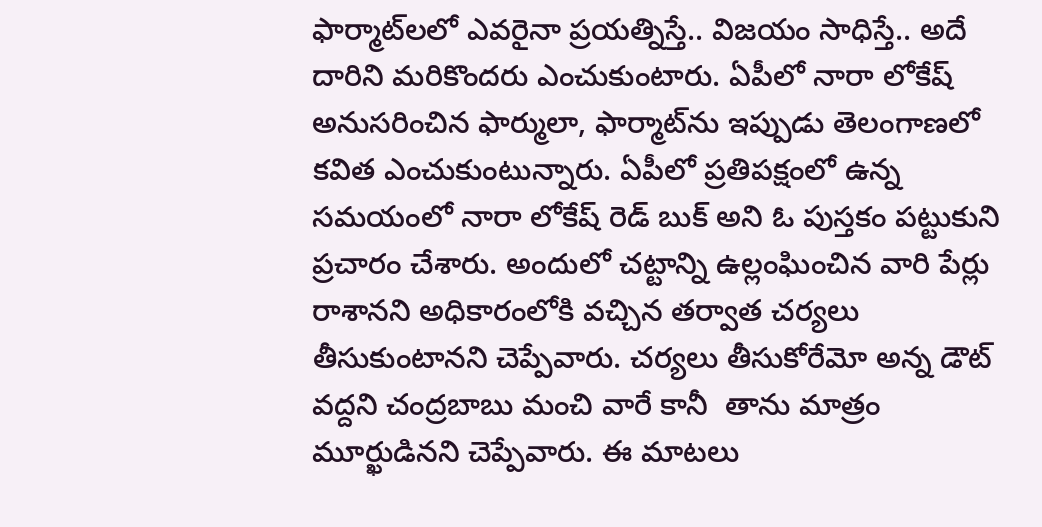ఫార్మాట్‌లలో ఎవరైనా ప్రయత్నిస్తే.. విజయం సాధిస్తే.. అదే దారిని మరికొందరు ఎంచుకుంటారు. ఏపీలో నారా లోకేష్ అనుసరించిన ఫార్ములా, ఫార్మాట్‌ను ఇప్పుడు తెలంగాణలో కవిత ఎంచుకుంటున్నారు. ఏపీలో ప్రతిపక్షంలో ఉన్న సమయంలో నారా లోకేష్ రెడ్ బుక్ అని ఓ పుస్తకం పట్టుకుని ప్రచారం చేశారు. అందులో చట్టాన్ని ఉల్లంఘించిన వారి పేర్లు రాశానని అధికారంలోకి వచ్చిన తర్వాత చర్యలు తీసుకుంటానని చెప్పేవారు. చర్యలు తీసుకోరేమో అన్న డౌట్ వద్దని చంద్రబాబు మంచి వారే కానీ  తాను మాత్రం మూర్ఖుడినని చెప్పేవారు. ఈ మాటలు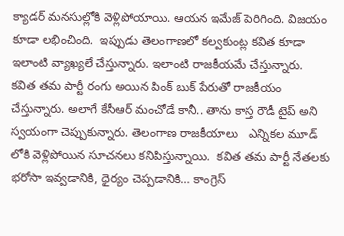క్యాడర్ మనసుల్లోకి వెళ్లిపోయాయి. ఆయన ఇమేజ్ పెరిగింది. విజయం కూడా లభించింది.  ఇప్పుడు తెలంగాణలో కల్వకుంట్ల కవిత కూడా ఇలాంటి వ్యాఖ్యలే చేస్తున్నారు. ఇలాంటి రాజకీయమే చేస్తున్నారు.  కవిత తమ పార్టీ రంగు అయిన పింక్ బుక్ పేరుతో రాజకీయం చేస్తున్నారు. అలాగే కేసీఆర్ మంచోడే కానీ.. తాను కాస్త రౌడీ టైప్ అని స్వయంగా చెప్పుకున్నారు. తెలంగాణ రాజకీయాలు   ఎన్నికల మూడ్ లోకి వెళ్లిపోయిన సూచనలు కనిపిస్తున్నాయి.  కవిత తమ పార్టీ నేతలకు భరోసా ఇవ్వడానికి, ధైర్యం చెప్పడానికి… కాంగ్రెస్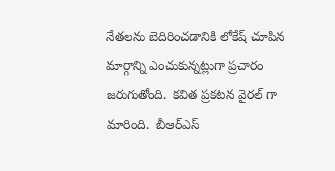నేతలను బెదిరించడానికి లోకేష్ చూపిన మార్గాన్ని ఎంచుకున్నట్లుగా ప్రచారం  జరుగుతోంది.  కవిత ప్రకటన వైరల్ గా మారింది.  బీఆర్ఎస్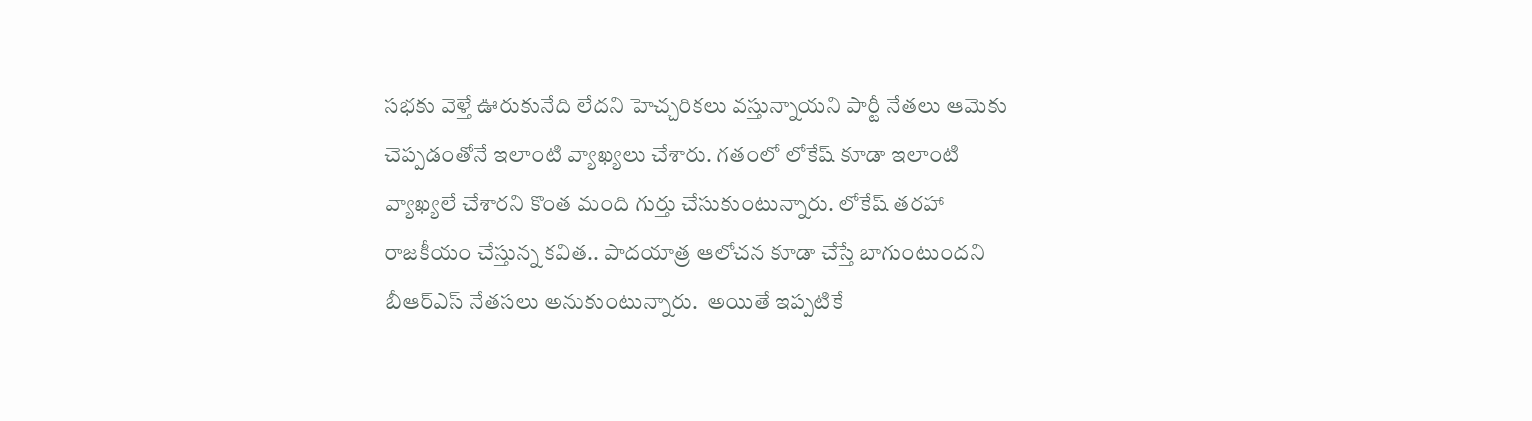సభకు వెళ్తే ఊరుకునేది లేదని హెచ్చరికలు వస్తున్నాయని పార్టీ నేతలు ఆమెకు చెప్పడంతోనే ఇలాంటి వ్యాఖ్యలు చేశారు. గతంలో లోకేష్ కూడా ఇలాంటి వ్యాఖ్యలే చేశారని కొంత మంది గుర్తు చేసుకుంటున్నారు. లోకేష్ తరహా రాజకీయం చేస్తున్న కవిత.. పాదయాత్ర ఆలోచన కూడా చేస్తే బాగుంటుందని బీఆర్ఎస్ నేతసలు అనుకుంటున్నారు.  అయితే ఇప్పటికే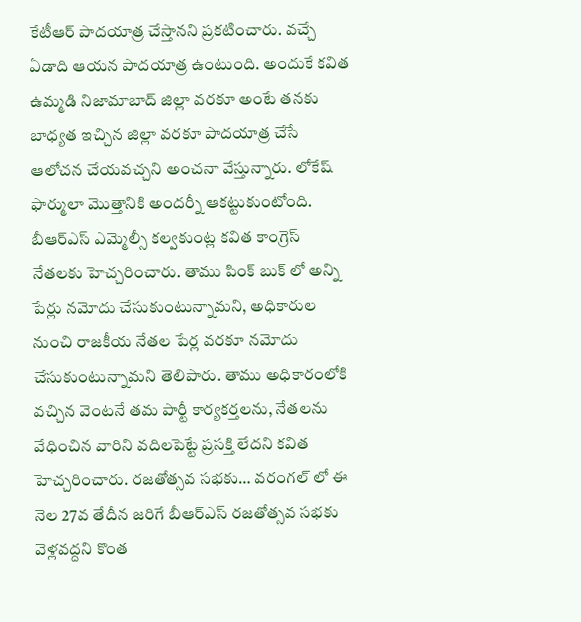కేటీఆర్ పాదయాత్ర చేస్తానని ప్రకటించారు. వచ్చే ఏడాది ఆయన పాదయాత్ర ఉంటుంది. అందుకే కవిత ఉమ్మడి నిజామాబాద్ జిల్లా వరకూ అంటే తనకు బాధ్యత ఇచ్చిన జిల్లా వరకూ పాదయాత్ర చేసే ఆలోచన చేయవచ్చని అంచనా వేస్తున్నారు. లోకేష్ ఫార్ములా మొత్తానికి అందర్నీ ఆకట్టుకుంటోంది. బీఆర్ఎస్ ఎమ్మెల్సీ కల్వకుంట్ల కవిత కాంగ్రెస్ నేతలకు హెచ్చరించారు. తాము పింక్ బుక్ లో అన్ని పేర్లు నమోదు చేసుకుంటున్నామని, అధికారుల నుంచి రాజకీయ నేతల పేర్ల వరకూ నమోదు చేసుకుంటున్నామని తెలిపారు. తాము అధికారంలోకి వచ్చిన వెంటనే తమ పార్టీ కార్యకర్తలను, నేతలను వేధించిన వారిని వదిలపెట్టే ప్రసక్తి లేదని కవిత హెచ్చరించారు. రజతోత్సవ సభకు… వరంగల్ లో ఈ నెల 27వ తేదీన జరిగే బీఆర్ఎస్ రజతోత్సవ సభకు వెళ్లవద్దని కొంత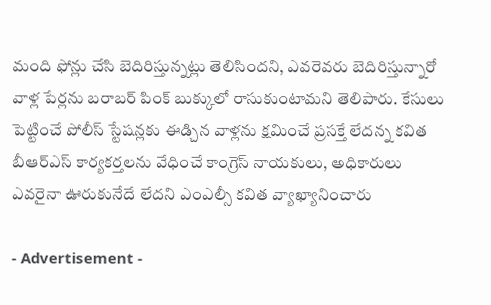మంది ఫోన్లు చేసి బెదిరిస్తున్నట్లు తెలిసిందని, ఎవరెవరు బెదిరిస్తున్నారో వాళ్ల పేర్లను బరాబర్ పింక్ బుక్కులో రాసుకుంటామని తెలిపారు. కేసులు పెట్టించే పోలీస్ స్టేషన్లకు ఈడ్చిన వాళ్లను క్షమించే ప్రసక్తే లేదన్న కవిత బీఆర్ఎస్ కార్యకర్తలను వేధించే కాంగ్రెస్ నాయకులు, అధికారులు ఎవరైనా ఊరుకునేదే లేదని ఎంఎల్సీ కవిత వ్యాఖ్యానించారు

- Advertisement -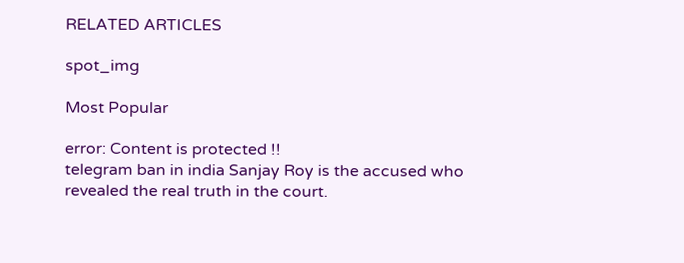RELATED ARTICLES

spot_img

Most Popular

error: Content is protected !!
telegram ban in india Sanjay Roy is the accused who revealed the real truth in the court.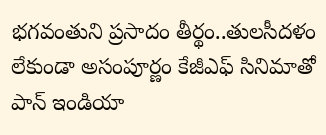భగవంతుని ప్రసాదం తీర్థం..తులసీదళం లేకుండా అసంపూర్ణం కేజీఎఫ్ సినిమాతో పాన్ ఇండియా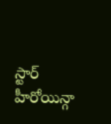స్టార్ హీరోయిన్గా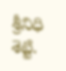శ్రీనిధి శెట్టి.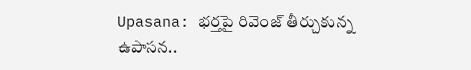Upasana: భర్తపై రివెంజ్ తీర్చుకున్న ఉపాసన..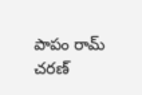పాపం రామ్ చరణ్